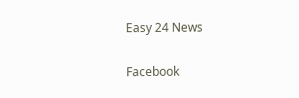Easy 24 News

Facebook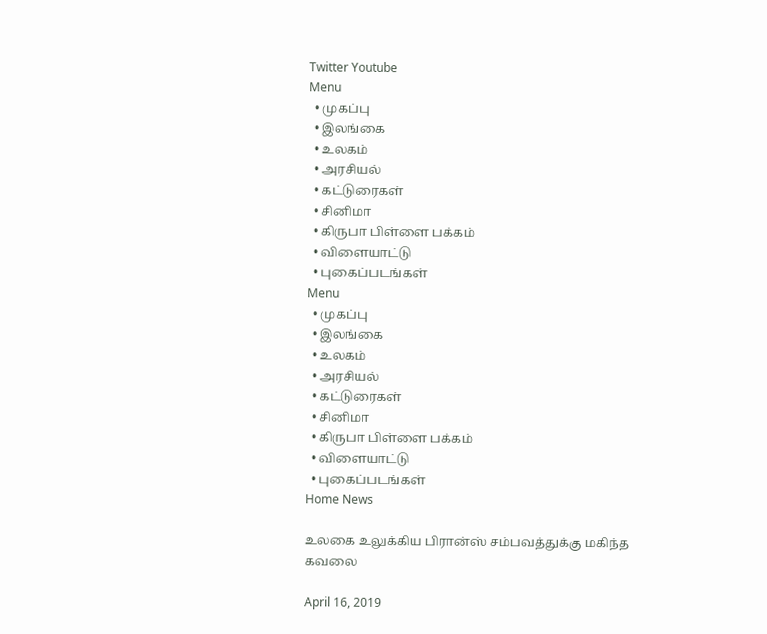Twitter Youtube
Menu
  • முகப்பு
  • இலங்கை
  • உலகம்
  • அரசியல்
  • கட்டுரைகள்
  • சினிமா
  • கிருபா பிள்ளை பக்கம்
  • விளையாட்டு
  • புகைப்படங்கள்
Menu
  • முகப்பு
  • இலங்கை
  • உலகம்
  • அரசியல்
  • கட்டுரைகள்
  • சினிமா
  • கிருபா பிள்ளை பக்கம்
  • விளையாட்டு
  • புகைப்படங்கள்
Home News

உலகை உலுக்கிய பிரான்ஸ் சம்பவத்துக்கு மகிந்த கவலை

April 16, 2019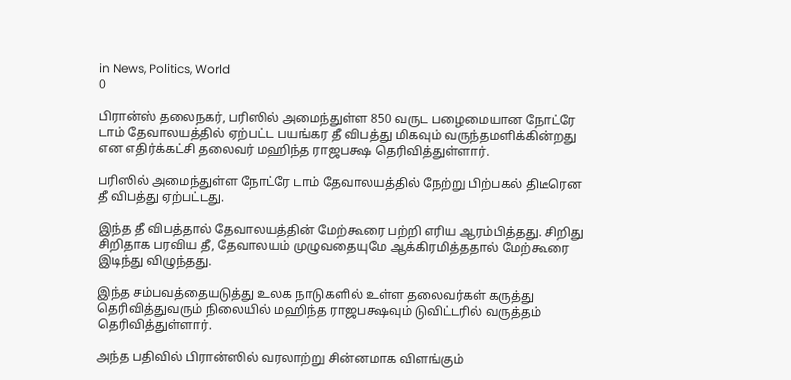in News, Politics, World
0

பிரான்ஸ் தலைநகர், பரிஸில் அமைந்துள்ள 850 வருட பழைமையான நோட்ரே டாம் தேவாலயத்தில் ஏற்பட்ட பயங்கர தீ விபத்து மிகவும் வருந்தமளிக்கின்றது என எதிர்க்கட்சி தலைவர் மஹிந்த ராஜபக்ஷ தெரிவித்துள்ளார்.

பரிஸில் அமைந்துள்ள நோட்ரே டாம் தேவாலயத்தில் நேற்று பிற்பகல் திடீரென தீ விபத்து ஏற்பட்டது.

இந்த தீ விபத்தால் தேவாலயத்தின் மேற்கூரை பற்றி எரிய ஆரம்பித்தது. சிறிது சிறிதாக பரவிய தீ, தேவாலயம் முழுவதையுமே ஆக்கிரமித்ததால் மேற்கூரை இடிந்து விழுந்தது.

இந்த சம்பவத்தையடுத்து உலக நாடுகளில் உள்ள தலைவர்கள் கருத்து தெரிவித்துவரும் நிலையில் மஹிந்த ராஜபக்ஷவும் டுவிட்டரில் வருத்தம் தெரிவித்துள்ளார்.

அந்த பதிவில் பிரான்ஸில் வரலாற்று சின்னமாக விளங்கும்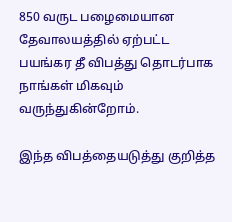850 வருட பழைமையான தேவாலயத்தில் ஏற்பட்ட பயங்கர தீ விபத்து தொடர்பாக நாங்கள் மிகவும் வருந்துகின்றோம்.

இந்த விபத்தையடுத்து குறித்த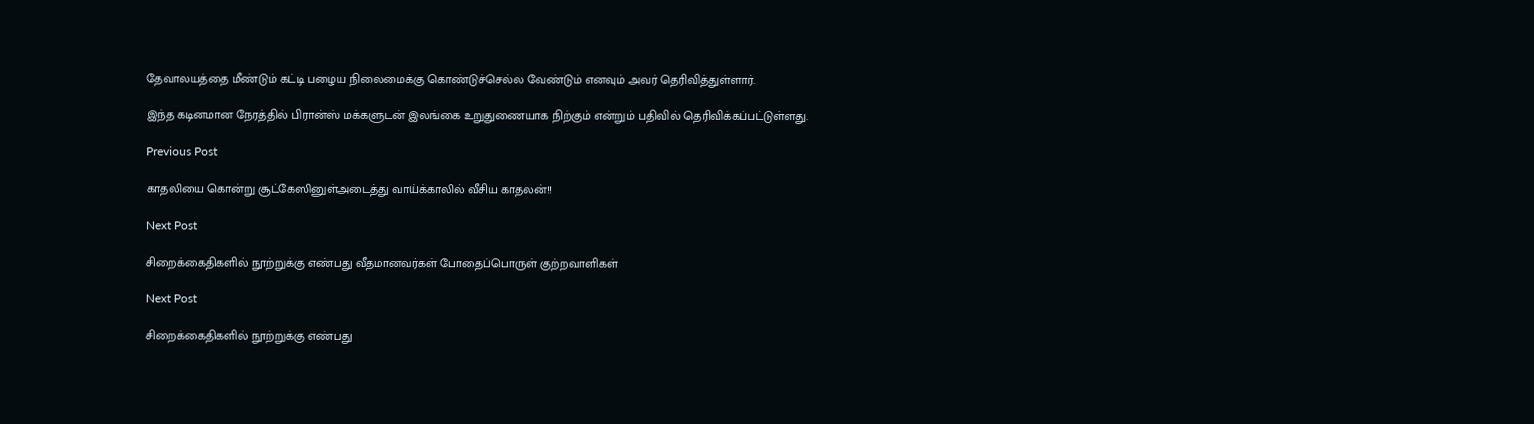தேவாலயத்தை மீண்டும் கட்டி பழைய நிலைமைக்கு கொண்டுச்செல்ல வேண்டும் எனவும் அவர் தெரிவித்துள்ளார்.

இந்த கடினமான நேரத்தில் பிரான்ஸ் மக்களுடன் இலங்கை உறுதுணையாக நிற்கும் என்றும் பதிவில் தெரிவிக்கப்பட்டுள்ளது.

Previous Post

காதலியை கொன்று சூட்கேஸினுள்அடைத்து வாய்க்காலில் வீசிய காதலன்!!

Next Post

சிறைக்கைதிகளில் நூற்றுக்கு எண்பது வீதமானவர்கள் போதைப்பொருள் குற்றவாளிகள்

Next Post

சிறைக்கைதிகளில் நூற்றுக்கு எண்பது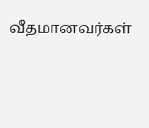வீதமானவர்கள்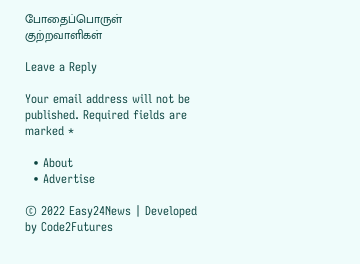போதைப்பொருள் குற்றவாளிகள்

Leave a Reply

Your email address will not be published. Required fields are marked *

  • About
  • Advertise

© 2022 Easy24News | Developed by Code2Futures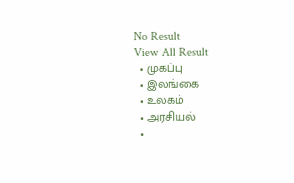No Result
View All Result
  • முகப்பு
  • இலங்கை
  • உலகம்
  • அரசியல்
  •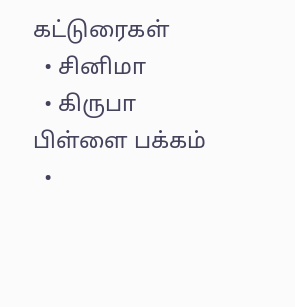கட்டுரைகள்
  • சினிமா
  • கிருபா பிள்ளை பக்கம்
  •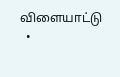விளையாட்டு
  •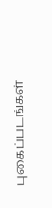புகைப்படங்கள்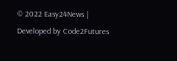© 2022 Easy24News | Developed by Code2Futures